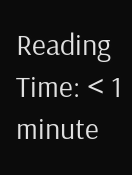Reading Time: < 1 minute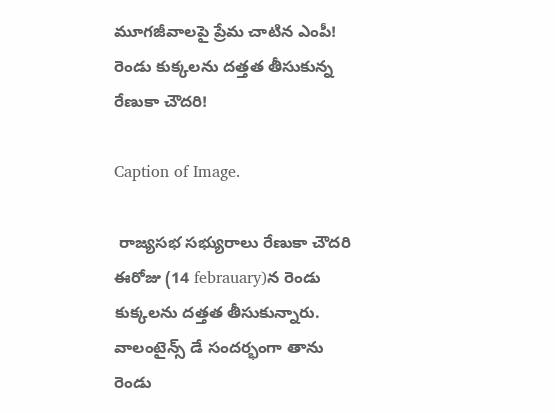మూగజీవాలపై ప్రేమ చాటిన ఎంపీ! రెండు కుక్కలను దత్తత తీసుకున్న రేణుకా చౌదరి!

Caption of Image.

 రాజ్యసభ సభ్యురాలు రేణుకా చౌదరి ఈరోజు (14 febrauary)న రెండు కుక్కలను దత్తత తీసుకున్నారు. వాలంటైన్స్ డే సందర్భంగా తాను రెండు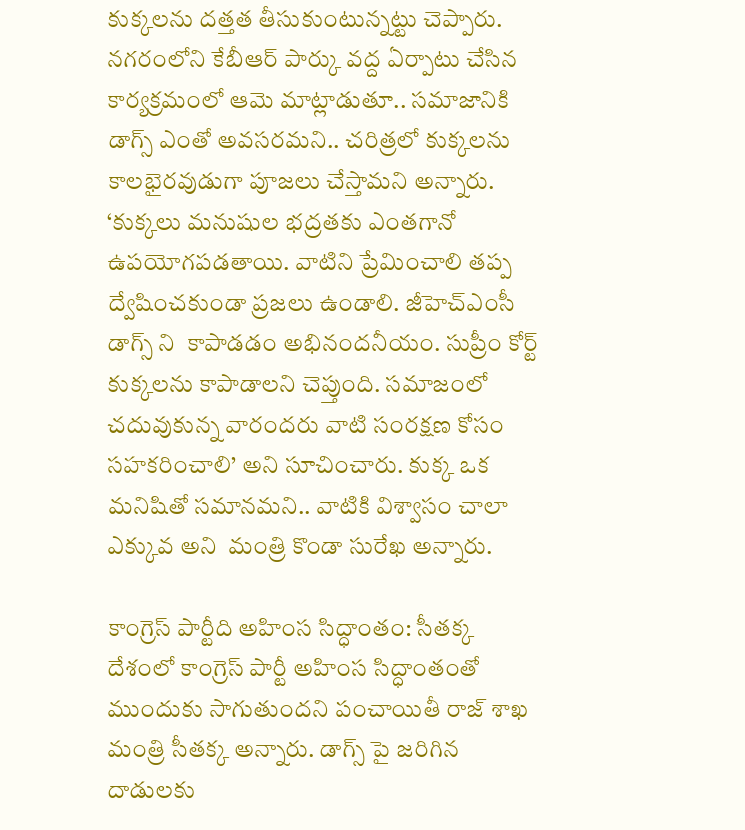కుక్కలను దత్తత తీసుకుంటున్నట్టు చెప్పారు. నగరంలోని కేబీఆర్ పార్కు వద్ద ఏర్పాటు చేసిన కార్యక్రమంలో ఆమె మాట్లాడుతూ.. సమాజానికి డాగ్స్ ఎంతో అవసరమని.. చరిత్రలో కుక్కలను కాలభైరవుడుగా పూజలు చేస్తామని అన్నారు. ‘కుక్కలు మనుషుల భద్రతకు ఎంతగానో ఉపయోగపడతాయి. వాటిని ప్రేమించాలి తప్ప ద్వేషించకుండా ప్రజలు ఉండాలి. జీహెచ్ఎంసీ డాగ్స్ ని  కాపాడడం అభినందనీయం. సుప్రీం కోర్ట్ కుక్కలను కాపాడాలని చెప్తుంది. సమాజంలో చదువుకున్న వారందరు వాటి సంరక్షణ కోసం సహకరించాలి’ అని సూచించారు. కుక్క ఒక మనిషితో సమానమని.. వాటికి విశ్వాసం చాలా ఎక్కువ అని  మంత్రి కొండా సురేఖ అన్నారు.

కాంగ్రెస్ పార్టీది అహింస సిద్ధాంతం: సీతక్క దేశంలో కాంగ్రెస్ పార్టీ అహింస సిద్ధాంతంతో ముందుకు సాగుతుందని పంచాయితీ రాజ్ శాఖ మంత్రి సీతక్క అన్నారు. డాగ్స్ పై జరిగిన దాడులకు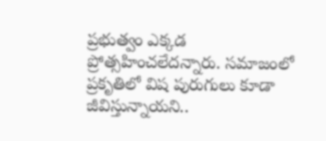ప్రభుత్వం ఎక్కడ ప్రోత్సహించలేదన్నారు. సమాజంలో ప్రకృతిలో విష పురుగులు కూడా జీవిస్తున్నాయని..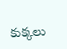కుక్కలు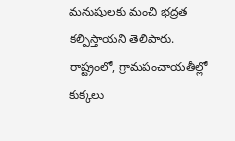మనుషులకు మంచి భద్రత కల్పిస్తాయని తెలిపారు. రాష్ట్రంలో, గ్రామపంచాయతీల్లో కుక్కలు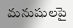మనుషులపై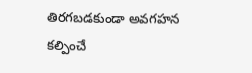తిరగబడకుండా అవగహన కల్పించే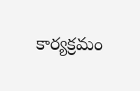కార్యక్రమం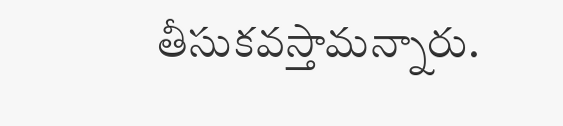తీసుకవస్తామన్నారు.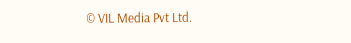© VIL Media Pvt Ltd.